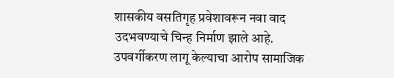शासकीय वसतिगृह प्रवेशावरून नवा वाद उदभवण्याचे चिन्ह निर्माण झाले आहे. उपवर्गीकरण लागू केल्याचा आरोप सामाजिक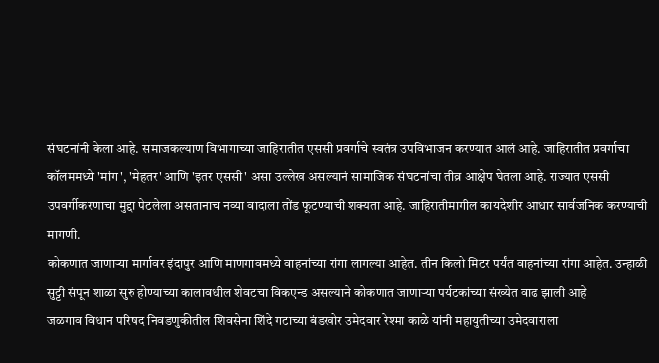संघटनांनी केला आहे. समाजकल्याण विभागाच्या जाहिरातीत एससी प्रवर्गाचे स्वतंत्र उपविभाजन करण्यात आलं आहे. जाहिरातीत प्रवर्गाचा कॉलममध्ये 'मांग', 'मेहतर' आणि 'इतर एससी' असा उल्लेख असल्यानं सामाजिक संघटनांचा तीव्र आक्षेप घेतला आहे. राज्यात एससी उपवर्गीकरणाचा मुद्दा पेटलेला असतानाच नव्या वादाला तोंड फूटण्याची शक्यता आहे. जाहिरातीमागील कायदेशीर आधार सार्वजनिक करण्याची मागणी.
कोकणात जाणाऱ्या मार्गावर इंदापुर आणि माणगावमध्ये वाहनांच्या रांगा लागल्या आहेत. तीन किलो मिटर पर्यंत वाहनांच्या रांगा आहेत. उन्हाळी सुट्टी संपून शाळा सुरु होण्याच्या कालावधील शेवटचा विकएन्ड असल्याने कोकणात जाणाऱ्या पर्यटकांच्या संख्येत वाढ झाली आहे
जळगाव विधान परिषद निवडणुकीतील शिवसेना शिंदे गटाच्या बंडखोर उमेदवार रेश्मा काळे यांनी महायुतीच्या उमेदवाराला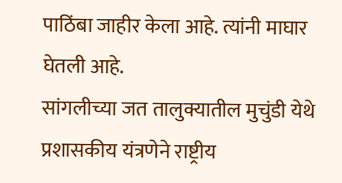पाठिंबा जाहीर केला आहे. त्यांनी माघार घेतली आहे.
सांगलीच्या जत तालुक्यातील मुचुंडी येथे प्रशासकीय यंत्रणेने राष्ट्रीय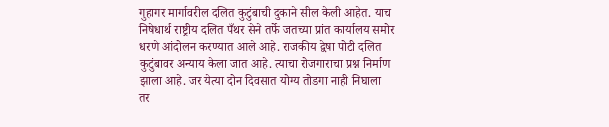गुहागर मार्गावरील दलित कुटुंबाची दुकाने सील केली आहेत. याच निषेधार्थ राष्ट्रीय दलित पँथर सेने तर्फे जतच्या प्रांत कार्यालय समोर धरणे आंदोलन करण्यात आले आहे. राजकीय द्वेषा पोटी दलित कुटुंबावर अन्याय केला जात आहे. त्याचा रोजगाराचा प्रश्न निर्माण झाला आहे. जर येत्या दोन दिवसात योग्य तोडगा नाही निघाला तर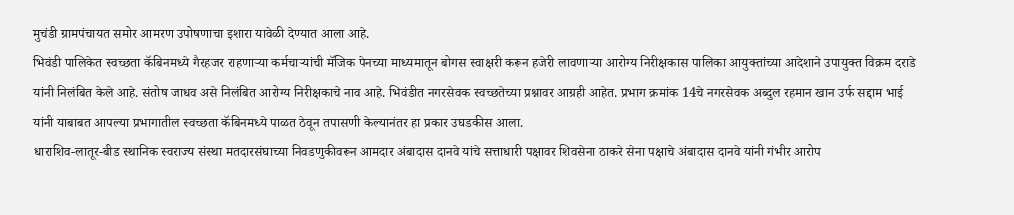मुचंडी ग्रामपंचायत समोर आमरण उपोषणाचा इशारा यावेळी देण्यात आला आहे.
भिवंडी पालिकेत स्वच्छता कॅबिनमध्ये गैरहजर राहणाऱ्या कर्मचाऱ्यांची मॅजिक पेनच्या माध्यमातून बोगस स्वाक्षरी करून हजेरी लावणाऱ्या आरोग्य निरीक्षकास पालिका आयुक्तांच्या आदेशाने उपायुक्त विक्रम दराडे यांनी निलंबित केले आहे. संतोष जाधव असे निलंबित आरोग्य निरीक्षकाचे नाव आहे. भिवंडीत नगरसेवक स्वच्छतेच्या प्रश्नावर आग्रही आहेत. प्रभाग क्रमांक 14चे नगरसेवक अब्दुल रहमान खान उर्फ सद्दाम भाई यांनी याबाबत आपल्या प्रभागातील स्वच्छता कॅबिनमध्ये पाळत ठेवून तपासणी केल्यानंतर हा प्रकार उघडकीस आला.
धाराशिव-लातूर-बीड स्थानिक स्वराज्य संस्था मतदारसंघाच्या निवडणुकीवरून आमदार अंबादास दानवे यांचे सत्ताधारी पक्षावर शिवसेना ठाकरे सेना पक्षाचे अंबादास दानवे यांनी गंभीर आरोप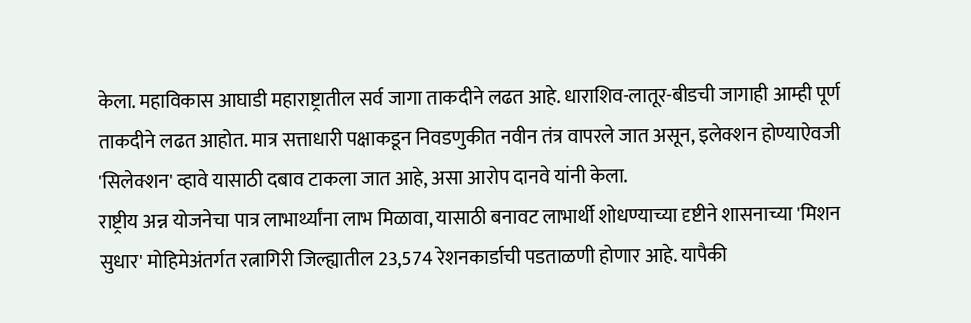केला. महाविकास आघाडी महाराष्ट्रातील सर्व जागा ताकदीने लढत आहे. धाराशिव-लातूर-बीडची जागाही आम्ही पूर्ण ताकदीने लढत आहोत. मात्र सत्ताधारी पक्षाकडून निवडणुकीत नवीन तंत्र वापरले जात असून, इलेक्शन होण्याऐवजी 'सिलेक्शन' व्हावे यासाठी दबाव टाकला जात आहे, असा आरोप दानवे यांनी केला.
राष्ट्रीय अन्न योजनेचा पात्र लाभार्थ्यांना लाभ मिळावा, यासाठी बनावट लाभार्थी शोधण्याच्या दृष्टीने शासनाच्या 'मिशन सुधार' मोहिमेअंतर्गत रत्नागिरी जिल्ह्यातील 23,574 रेशनकार्डाची पडताळणी होणार आहे. यापैकी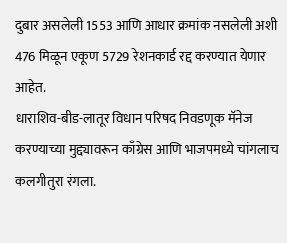दुबार असलेली 1553 आणि आधार क्रमांक नसलेली अशी 476 मिळून एकूण 5729 रेशनकार्ड रद्द करण्यात येणार आहेत.
धाराशिव-बीड-लातूर विधान परिषद निवडणूक मॅनेज करण्याच्या मुद्द्यावरून काँग्रेस आणि भाजपमध्ये चांगलाच कलगीतुरा रंगला.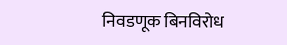निवडणूक बिनविरोध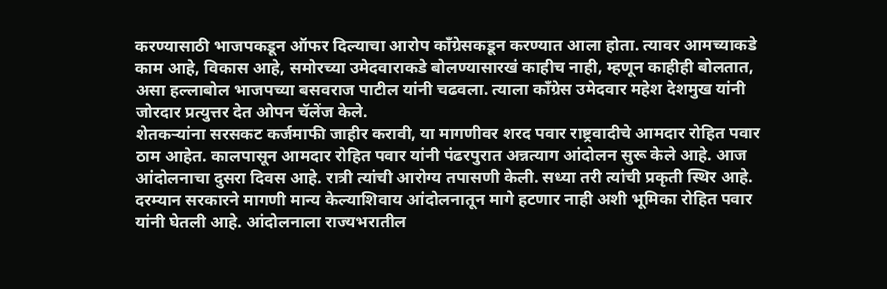करण्यासाठी भाजपकडून ऑफर दिल्याचा आरोप काँग्रेसकडून करण्यात आला होता. त्यावर आमच्याकडे काम आहे, विकास आहे, समोरच्या उमेदवाराकडे बोलण्यासारखं काहीच नाही, म्हणून काहीही बोलतात, असा हल्लाबोल भाजपच्या बसवराज पाटील यांनी चढवला. त्याला काँग्रेस उमेदवार महेश देशमुख यांनी जोरदार प्रत्युत्तर देत ओपन चॅलेंज केले.
शेतकऱ्यांना सरसकट कर्जमाफी जाहीर करावी, या मागणीवर शरद पवार राष्ट्रवादीचे आमदार रोहित पवार ठाम आहेत. कालपासून आमदार रोहित पवार यांनी पंढरपुरात अन्नत्याग आंदोलन सुरू केले आहे. आज आंदोलनाचा दुसरा दिवस आहे. रात्री त्यांची आरोग्य तपासणी केली. सध्या तरी त्यांची प्रकृती स्थिर आहे. दरम्यान सरकारने मागणी मान्य केल्याशिवाय आंदोलनातून मागे हटणार नाही अशी भूमिका रोहित पवार यांनी घेतली आहे. आंदोलनाला राज्यभरातील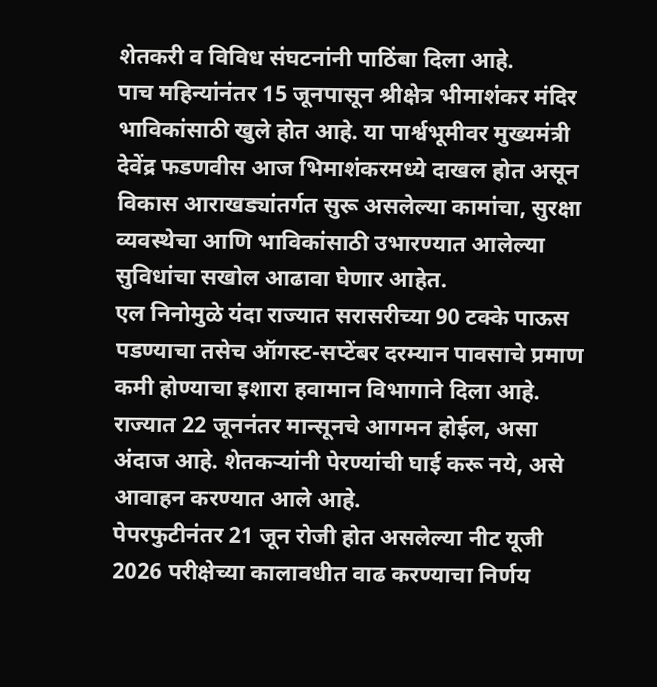शेतकरी व विविध संघटनांनी पाठिंबा दिला आहे.
पाच महिन्यांनंतर 15 जूनपासून श्रीक्षेत्र भीमाशंकर मंदिर भाविकांसाठी खुले होत आहे. या पार्श्वभूमीवर मुख्यमंत्री देवेंद्र फडणवीस आज भिमाशंकरमध्ये दाखल होत असून विकास आराखड्यांतर्गत सुरू असलेल्या कामांचा, सुरक्षा व्यवस्थेचा आणि भाविकांसाठी उभारण्यात आलेल्या सुविधांचा सखोल आढावा घेणार आहेत.
एल निनोमुळे यंदा राज्यात सरासरीच्या 90 टक्के पाऊस पडण्याचा तसेच ऑगस्ट-सप्टेंबर दरम्यान पावसाचे प्रमाण कमी होण्याचा इशारा हवामान विभागाने दिला आहे. राज्यात 22 जूननंतर मान्सूनचे आगमन होईल, असा अंदाज आहे. शेतकऱ्यांनी पेरण्यांची घाई करू नये, असे आवाहन करण्यात आले आहे.
पेपरफुटीनंतर 21 जून रोजी होत असलेल्या नीट यूजी 2026 परीक्षेच्या कालावधीत वाढ करण्याचा निर्णय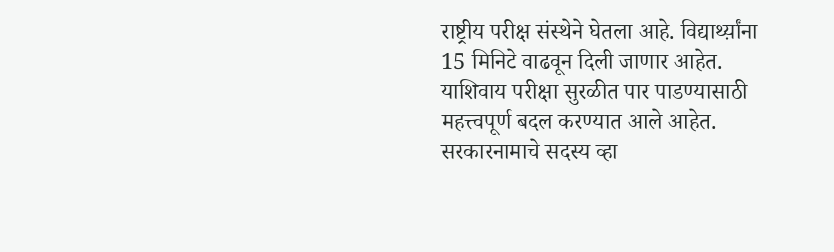राष्ट्रीय परीक्ष संस्थेने घेतला आहे. विद्यार्थ्य़ांना 15 मिनिटे वाढवून दिली जाणार आहेत. याशिवाय परीक्षा सुरळीत पार पाडण्यासाठी महत्त्वपूर्ण बदल करण्यात आले आहेत.
सरकारनामाचे सदस्य व्हा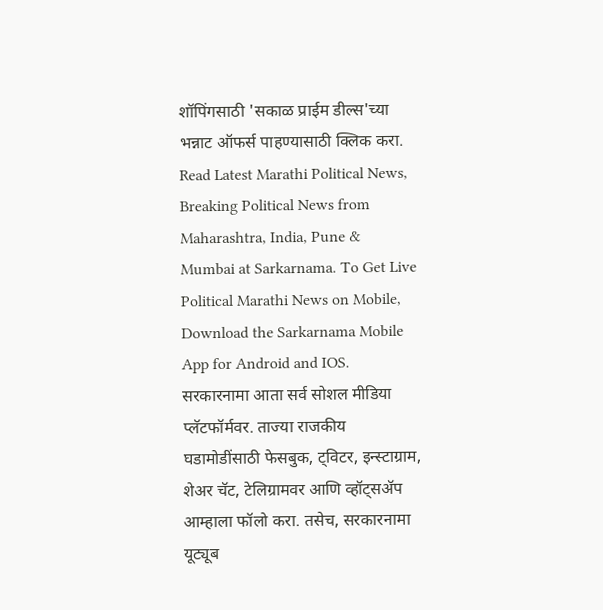शॉपिंगसाठी 'सकाळ प्राईम डील्स'च्या भन्नाट ऑफर्स पाहण्यासाठी क्लिक करा.
Read Latest Marathi Political News, Breaking Political News from Maharashtra, India, Pune & Mumbai at Sarkarnama. To Get Live Political Marathi News on Mobile, Download the Sarkarnama Mobile App for Android and IOS. सरकारनामा आता सर्व सोशल मीडिया प्लॅटफॉर्मवर. ताज्या राजकीय घडामोडींसाठी फेसबुक, ट्विटर, इन्स्टाग्राम, शेअर चॅट, टेलिग्रामवर आणि व्हॉट्सॲप आम्हाला फॉलो करा. तसेच, सरकारनामा यूट्यूब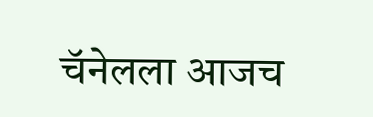चॅनेलला आजच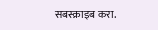सबस्क्राइब करा.